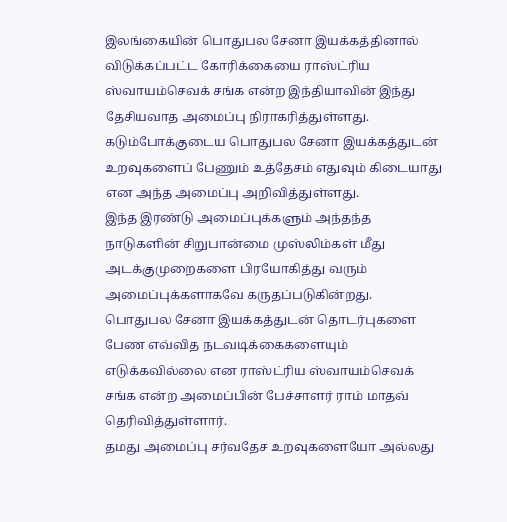இலங்கையின் பொதுபல சேனா இயக்கத்தினால் விடுக்கப்பட்ட கோரிக்கையை ராஸ்ட்ரிய ஸ்வாயம்செவக் சங்க என்ற இந்தியாவின் இந்து தேசியவாத அமைப்பு நிராகரித்துள்ளது.
கடும்போக்குடைய பொதுபல சேனா இயக்கத்துடன் உறவுகளைப் பேணும் உத்தேசம் எதுவும் கிடையாது என அந்த அமைப்பு அறிவித்துள்ளது.
இந்த இரண்டு அமைப்புக்களும் அந்தந்த நாடுகளின் சிறுபான்மை முஸ்லிம்கள் மீது அடக்குமுறைகளை பிரயோகித்து வரும் அமைப்புக்களாகவே கருதப்படுகின்றது.
பொதுபல சேனா இயக்கத்துடன் தொடர்புகளை பேண எவ்வித நடவடிக்கைகளையும் எடுக்கவில்லை என ராஸ்ட்ரிய ஸ்வாயம்செவக் சங்க என்ற அமைப்பின் பேச்சாளர் ராம் மாதவ் தெரிவித்துள்ளார்.
தமது அமைப்பு சர்வதேச உறவுகளையோ அல்லது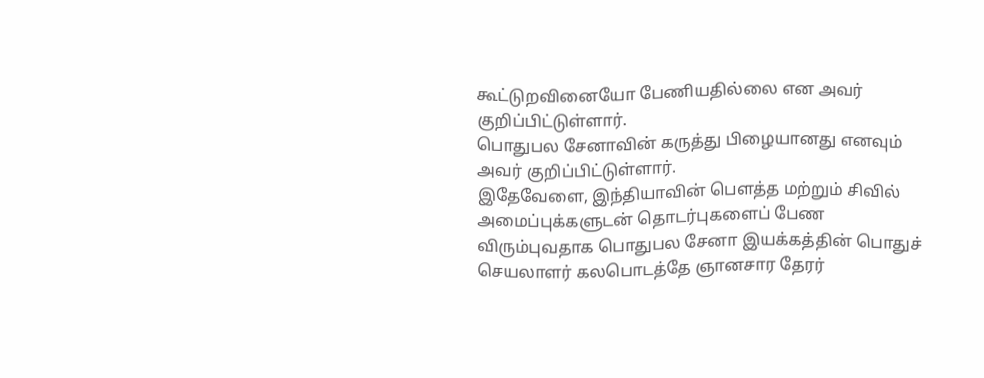கூட்டுறவினையோ பேணியதில்லை என அவர் குறிப்பிட்டுள்ளார்.
பொதுபல சேனாவின் கருத்து பிழையானது எனவும் அவர் குறிப்பிட்டுள்ளார்.
இதேவேளை, இந்தியாவின் பௌத்த மற்றும் சிவில் அமைப்புக்களுடன் தொடர்புகளைப் பேண விரும்புவதாக பொதுபல சேனா இயக்கத்தின் பொதுச் செயலாளர் கலபொடத்தே ஞானசார தேரர்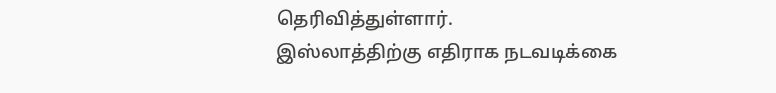தெரிவித்துள்ளார்.
இஸ்லாத்திற்கு எதிராக நடவடிக்கை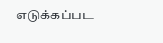எடுக்கப்பட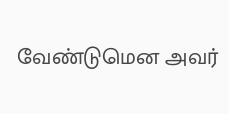வேண்டுமென அவர்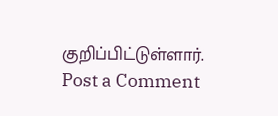குறிப்பிட்டுள்ளார்.
Post a Comment